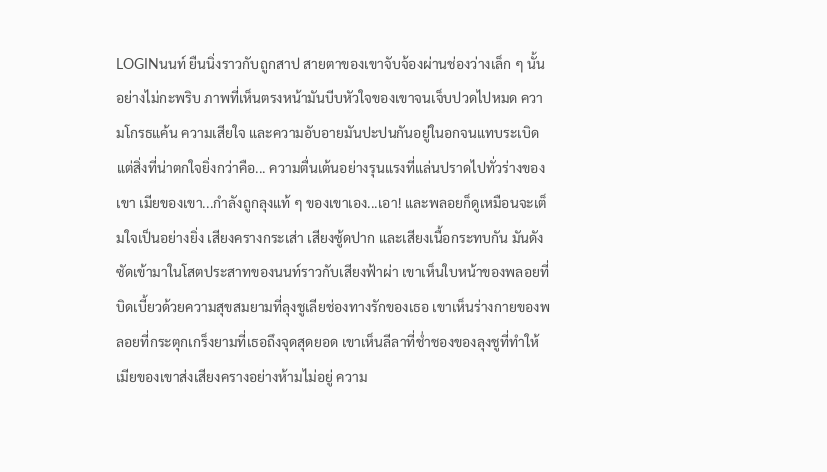LOGINนนท์ ยืนนิ่งราวกับถูกสาป สายตาของเขาจับจ้องผ่านช่องว่างเล็ก ๆ นั้นอย่างไม่กะพริบ ภาพที่เห็นตรงหน้ามันบีบหัวใจของเขาจนเจ็บปวดไปหมด ความโกรธแค้น ความเสียใจ และความอับอายมันปะปนกันอยู่ในอกจนแทบระเบิด แต่สิ่งที่น่าตกใจยิ่งกว่าคือ... ความตื่นเต้นอย่างรุนแรงที่แล่นปราดไปทั่วร่างของเขา เมียของเขา...กำลังถูกลุงแท้ ๆ ของเขาเอง...เอา! และพลอยก็ดูเหมือนจะเต็มใจเป็นอย่างยิ่ง เสียงครางกระเส่า เสียงซู้ดปาก และเสียงเนื้อกระทบกัน มันดังซัดเข้ามาในโสตประสาทของนนท์ราวกับเสียงฟ้าผ่า เขาเห็นใบหน้าของพลอยที่บิดเบี้ยวด้วยความสุขสมยามที่ลุงชูเลียช่องทางรักของเธอ เขาเห็นร่างกายของพลอยที่กระตุกเกร็งยามที่เธอถึงจุดสุดยอด เขาเห็นลีลาที่ช่ำชองของลุงชูที่ทำให้เมียของเขาส่งเสียงครางอย่างห้ามไม่อยู่ ความ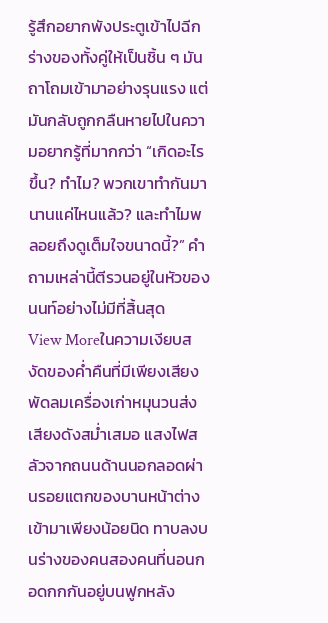รู้สึกอยากพังประตูเข้าไปฉีกร่างของทั้งคู่ให้เป็นชิ้น ๆ มันถาโถมเข้ามาอย่างรุนแรง แต่มันกลับถูกกลืนหายไปในความอยากรู้ที่มากกว่า “เกิดอะไรขึ้น? ทำไม? พวกเขาทำกันมานานแค่ไหนแล้ว? และทำไมพลอยถึงดูเต็มใจขนาดนี้?” คำถามเหล่านี้ตีรวนอยู่ในหัวของนนท์อย่างไม่มีที่สิ้นสุด
View Moreในความเงียบสงัดของค่ำคืนที่มีเพียงเสียงพัดลมเครื่องเก่าหมุนวนส่งเสียงดังสม่ำเสมอ แสงไฟสลัวจากถนนด้านนอกลอดผ่านรอยแตกของบานหน้าต่างเข้ามาเพียงน้อยนิด ทาบลงบนร่างของคนสองคนที่นอนกอดกกกันอยู่บนฟูกหลัง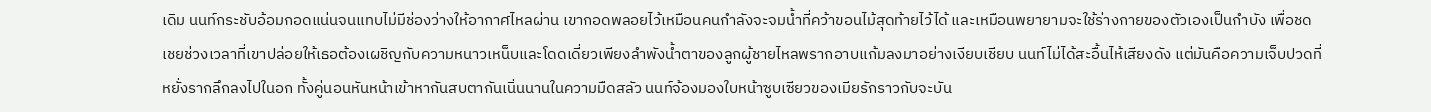เดิม นนท์กระชับอ้อมกอดแน่นจนแทบไม่มีช่องว่างให้อากาศไหลผ่าน เขากอดพลอยไว้เหมือนคนกำลังจะจมน้ำที่คว้าขอนไม้สุดท้ายไว้ได้ และเหมือนพยายามจะใช้ร่างกายของตัวเองเป็นกำบัง เพื่อชดเชยช่วงเวลาที่เขาปล่อยให้เธอต้องเผชิญกับความหนาวเหน็บและโดดเดี่ยวเพียงลำพังน้ำตาของลูกผู้ชายไหลพรากอาบแก้มลงมาอย่างเงียบเชียบ นนท์ไม่ได้สะอื้นไห้เสียงดัง แต่มันคือความเจ็บปวดที่หยั่งรากลึกลงไปในอก ทั้งคู่นอนหันหน้าเข้าหากันสบตากันเนิ่นนานในความมืดสลัว นนท์จ้องมองใบหน้าซูบเซียวของเมียรักราวกับจะบัน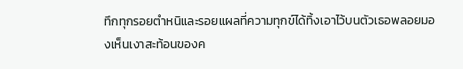ทึกทุกรอยตำหนิและรอยแผลที่ความทุกข์ได้ทิ้งเอาไว้บนตัวเธอพลอยมองเห็นเงาสะท้อนของค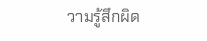วามรู้สึกผิด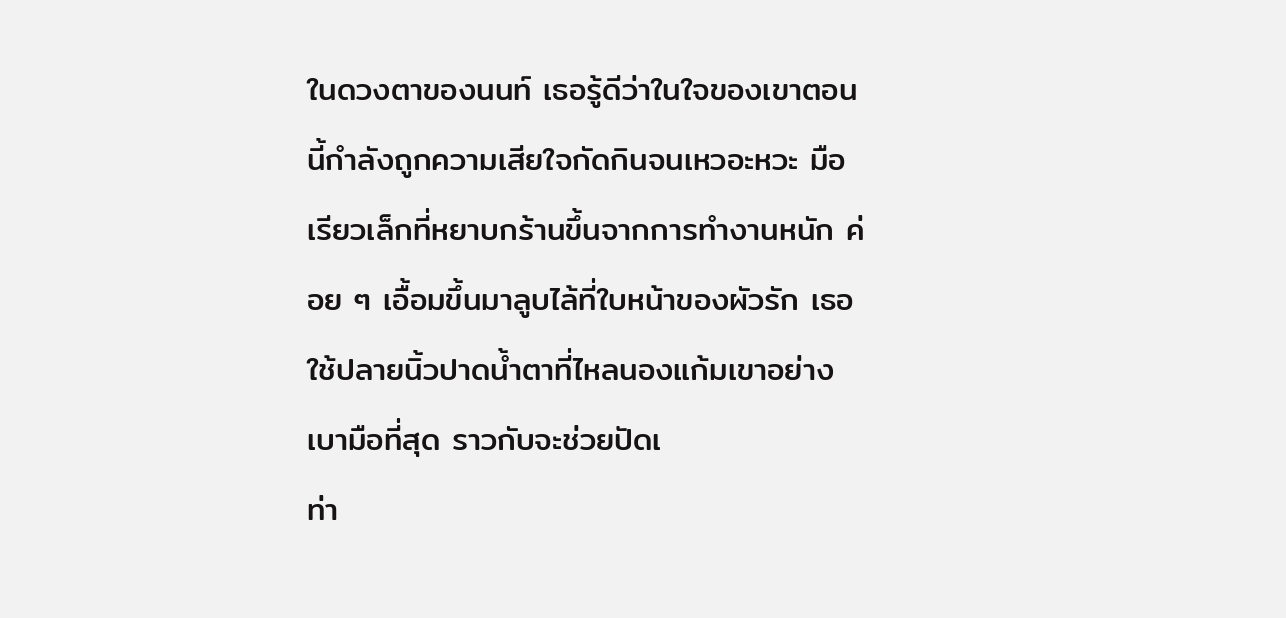ในดวงตาของนนท์ เธอรู้ดีว่าในใจของเขาตอนนี้กำลังถูกความเสียใจกัดกินจนเหวอะหวะ มือเรียวเล็กที่หยาบกร้านขึ้นจากการทำงานหนัก ค่อย ๆ เอื้อมขึ้นมาลูบไล้ที่ใบหน้าของผัวรัก เธอใช้ปลายนิ้วปาดน้ำตาที่ไหลนองแก้มเขาอย่างเบามือที่สุด ราวกับจะช่วยปัดเ
ท่า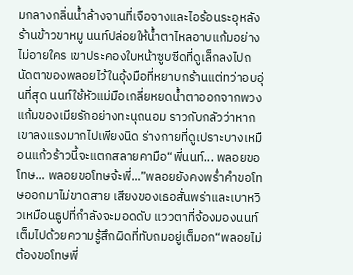มกลางกลิ่นน้ำล้างจานที่เจือจางและไอร้อนระอุหลังร้านข้าวขาหมู นนท์ปล่อยให้น้ำตาไหลอาบแก้มอย่างไม่อายใคร เขาประคองใบหน้าซูบซีดที่ดูเล็กลงไปถนัดตาของพลอยไว้ในอุ้งมือที่หยาบกร้านแต่ทว่าอบอุ่นที่สุด นนท์ใช้หัวแม่มือเกลี่ยหยดน้ำตาออกจากพวงแก้มของเมียรักอย่างทะนุถนอม ราวกับกลัวว่าหากเขาลงแรงมากไปเพียงนิด ร่างกายที่ดูเปราะบางเหมือนแก้วร้าวนี้จะแตกสลายคามือ“พี่นนท์... พลอยขอโทษ... พลอยขอโทษจ้ะพี่...”พลอยยังคงพร่ำคำขอโทษออกมาไม่ขาดสาย เสียงของเธอสั่นพร่าและเบาหวิวเหมือนธูปที่กำลังจะมอดดับ แววตาที่จ้องมองนนท์เต็มไปด้วยความรู้สึกผิดที่ทับถมอยู่เต็มอก“พลอยไม่ต้องขอโทษพี่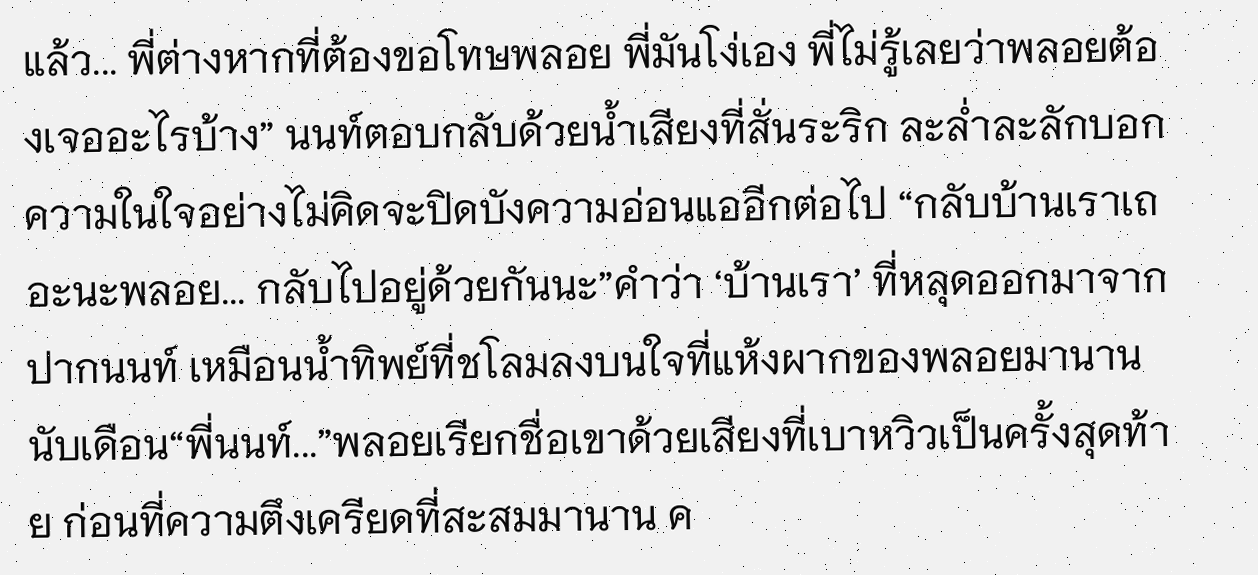แล้ว... พี่ต่างหากที่ต้องขอโทษพลอย พี่มันโง่เอง พี่ไม่รู้เลยว่าพลอยต้องเจออะไรบ้าง” นนท์ตอบกลับด้วยน้ำเสียงที่สั่นระริก ละล่ำละลักบอกความในใจอย่างไม่คิดจะปิดบังความอ่อนแออีกต่อไป “กลับบ้านเราเถอะนะพลอย... กลับไปอยู่ด้วยกันนะ”คำว่า ‘บ้านเรา’ ที่หลุดออกมาจากปากนนท์ เหมือนน้ำทิพย์ที่ชโลมลงบนใจที่แห้งผากของพลอยมานานนับเดือน“พี่นนท์...”พลอยเรียกชื่อเขาด้วยเสียงที่เบาหวิวเป็นครั้งสุดท้าย ก่อนที่ความตึงเครียดที่สะสมมานาน ค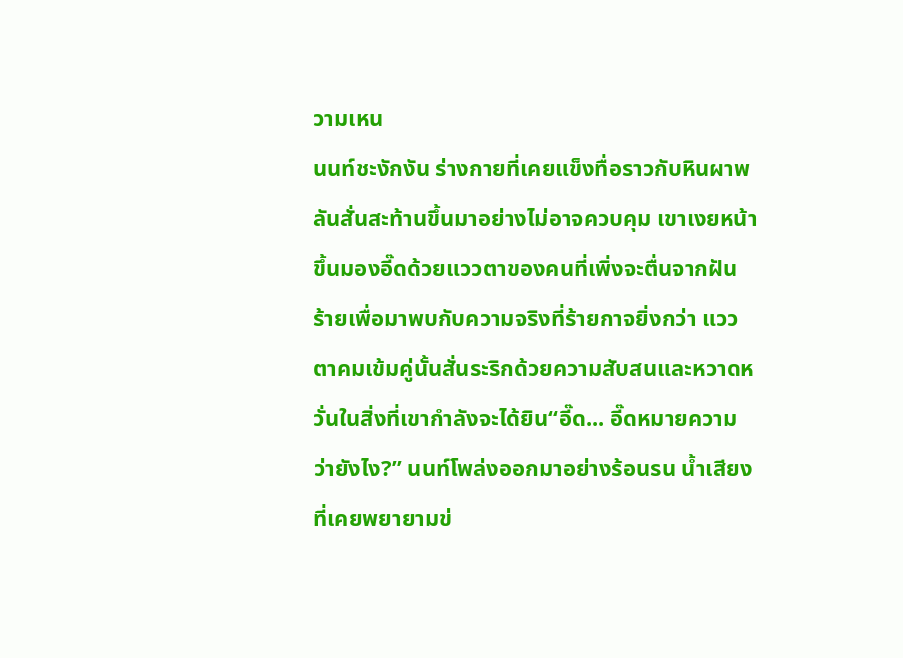วามเหน
นนท์ชะงักงัน ร่างกายที่เคยแข็งทื่อราวกับหินผาพลันสั่นสะท้านขึ้นมาอย่างไม่อาจควบคุม เขาเงยหน้าขึ้นมองอี๊ดด้วยแววตาของคนที่เพิ่งจะตื่นจากฝันร้ายเพื่อมาพบกับความจริงที่ร้ายกาจยิ่งกว่า แววตาคมเข้มคู่นั้นสั่นระริกด้วยความสับสนและหวาดหวั่นในสิ่งที่เขากำลังจะได้ยิน“อี๊ด... อี๊ดหมายความว่ายังไง?” นนท์โพล่งออกมาอย่างร้อนรน น้ำเสียงที่เคยพยายามข่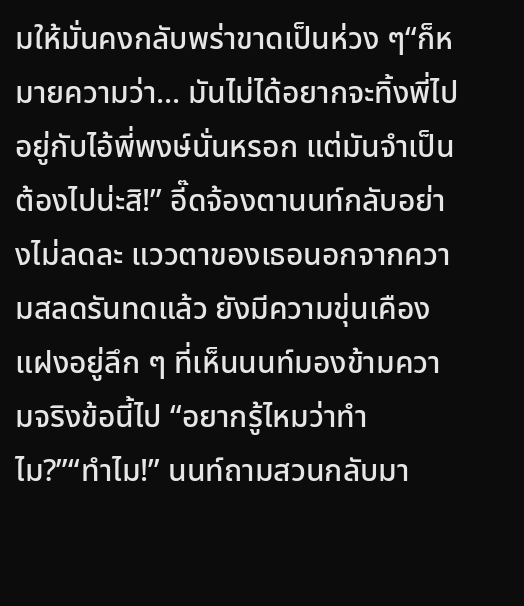มให้มั่นคงกลับพร่าขาดเป็นห่วง ๆ“ก็หมายความว่า... มันไม่ได้อยากจะทิ้งพี่ไปอยู่กับไอ้พี่พงษ์นั่นหรอก แต่มันจำเป็นต้องไปน่ะสิ!” อี๊ดจ้องตานนท์กลับอย่างไม่ลดละ แววตาของเธอนอกจากความสลดรันทดแล้ว ยังมีความขุ่นเคืองแฝงอยู่ลึก ๆ ที่เห็นนนท์มองข้ามความจริงข้อนี้ไป “อยากรู้ไหมว่าทำไม?”“ทำไม!” นนท์ถามสวนกลับมา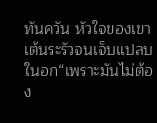ทันควัน หัวใจของเขาเต้นระรัวจนเจ็บแปลบในอก“เพราะมันไม่ต้อง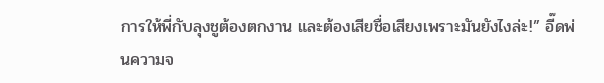การให้พี่กับลุงชูต้องตกงาน และต้องเสียชื่อเสียงเพราะมันยังไงล่ะ!” อี๊ดพ่นความจ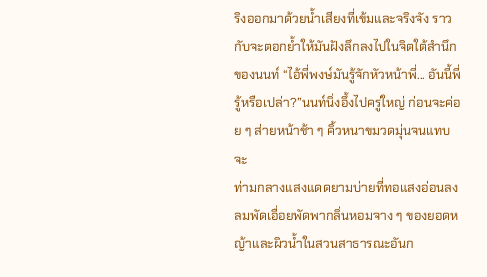ริงออกมาด้วยน้ำเสียงที่เข้มและจริงจัง ราวกับจะตอกย้ำให้มันฝังลึกลงไปในจิตใต้สำนึกของนนท์ “ไอ้พี่พงษ์มันรู้จักหัวหน้าพี่... อันนี้พี่รู้หรือเปล่า?”นนท์นิ่งอึ้งไปครู่ใหญ่ ก่อนจะค่อย ๆ ส่ายหน้าช้า ๆ คิ้วหนาขมวดมุ่นจนแทบจะ
ท่ามกลางแสงแดดยามบ่ายที่ทอแสงอ่อนลง ลมพัดเอื่อยพัดพากลิ่นหอมจาง ๆ ของยอดหญ้าและผิวน้ำในสวนสาธารณะอันก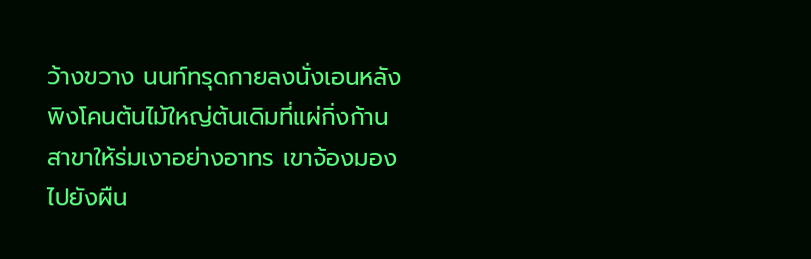ว้างขวาง นนท์ทรุดกายลงนั่งเอนหลังพิงโคนต้นไม้ใหญ่ต้นเดิมที่แผ่กิ่งก้านสาขาให้ร่มเงาอย่างอาทร เขาจ้องมองไปยังผืน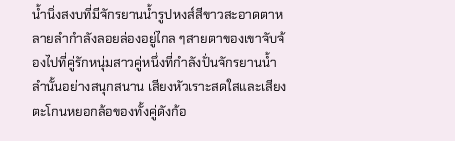น้ำนิ่งสงบที่มีจักรยานน้ำรูปหงส์สีขาวสะอาดตาหลายลำกำลังลอยล่องอยู่ไกล ๆสายตาของเขาจับจ้องไปที่คู่รักหนุ่มสาวคู่หนึ่งที่กำลังปั่นจักรยานน้ำลำนั้นอย่างสนุกสนาน เสียงหัวเราะสดใสและเสียงตะโกนหยอกล้อของทั้งคู่ดังก้อ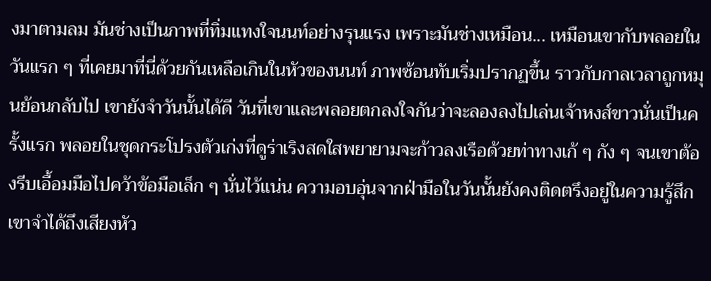งมาตามลม มันช่างเป็นภาพที่ทิ่มแทงใจนนท์อย่างรุนแรง เพราะมันช่างเหมือน... เหมือนเขากับพลอยในวันแรก ๆ ที่เคยมาที่นี่ด้วยกันเหลือเกินในหัวของนนท์ ภาพซ้อนทับเริ่มปรากฏขึ้น ราวกับกาลเวลาถูกหมุนย้อนกลับไป เขายังจำวันนั้นได้ดี วันที่เขาและพลอยตกลงใจกันว่าจะลองลงไปเล่นเจ้าหงส์ขาวนั่นเป็นครั้งแรก พลอยในชุดกระโปรงตัวเก่งที่ดูร่าเริงสดใสพยายามจะก้าวลงเรือด้วยท่าทางเก้ ๆ กัง ๆ จนเขาต้องรีบเอื้อมมือไปคว้าข้อมือเล็ก ๆ นั่นไว้แน่น ความอบอุ่นจากฝ่ามือในวันนั้นยังคงติดตรึงอยู่ในความรู้สึกเขาจำได้ถึงเสียงหัว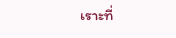เราะที่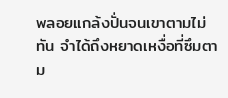พลอยแกล้งปั่นจนเขาตามไม่ทัน จำได้ถึงหยาดเหงื่อที่ซึมตาม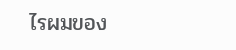ไรผมของ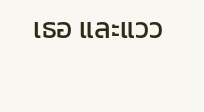เธอ และแวว